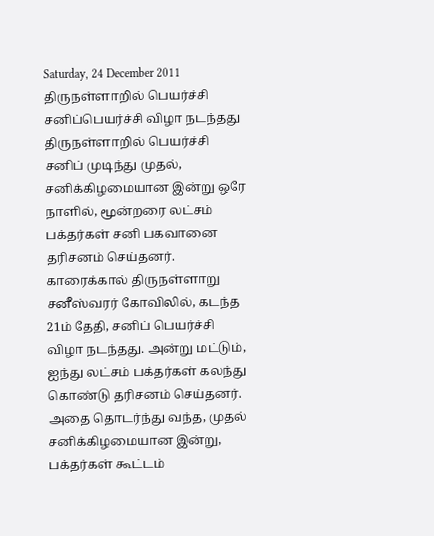Saturday, 24 December 2011
திருநள்ளாறில் பெயர்ச்சி சனிப்பெயர்ச்சி விழா நடந்தது
திருநள்ளாறில் பெயர்ச்சி சனிப் முடிந்து முதல், சனிக்கிழமையான இன்று ஒரே நாளில், மூன்றரை லட்சம் பக்தர்கள் சனி பகவானை தரிசனம் செய்தனர். காரைக்கால் திருநள்ளாறு சனீஸ்வரர் கோவிலில், கடந்த 21ம் தேதி, சனிப் பெயர்ச்சி விழா நடந்தது. அன்று மட்டும், ஐந்து லட்சம் பக்தர்கள் கலந்து கொண்டு தரிசனம் செய்தனர். அதை தொடர்ந்து வந்த, முதல் சனிக்கிழமையான இன்று, பக்தர்கள் கூட்டம்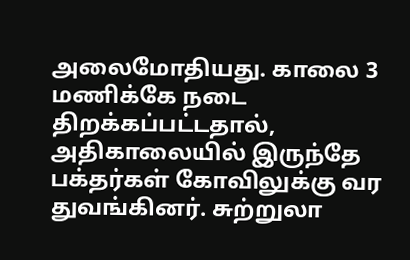அலைமோதியது. காலை 3 மணிக்கே நடை திறக்கப்பட்டதால், அதிகாலையில் இருந்தே பக்தர்கள் கோவிலுக்கு வர துவங்கினர். சுற்றுலா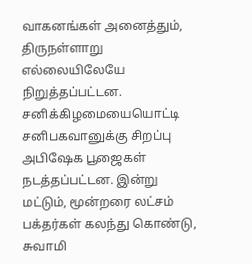வாகனங்கள் அனைத்தும், திருநள்ளாறு எல்லையிலேயே நிறுத்தப்பட்டன. சனிக்கிழமையையொட்டி சனிபகவானுக்கு சிறப்பு அபிஷேக பூஜைகள் நடத்தப்பட்டன. இன்று மட்டும், மூன்றரை லட்சம் பக்தர்கள் கலந்து கொண்டு, சுவாமி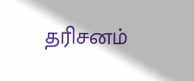தரிசனம்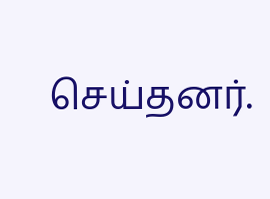செய்தனர்.